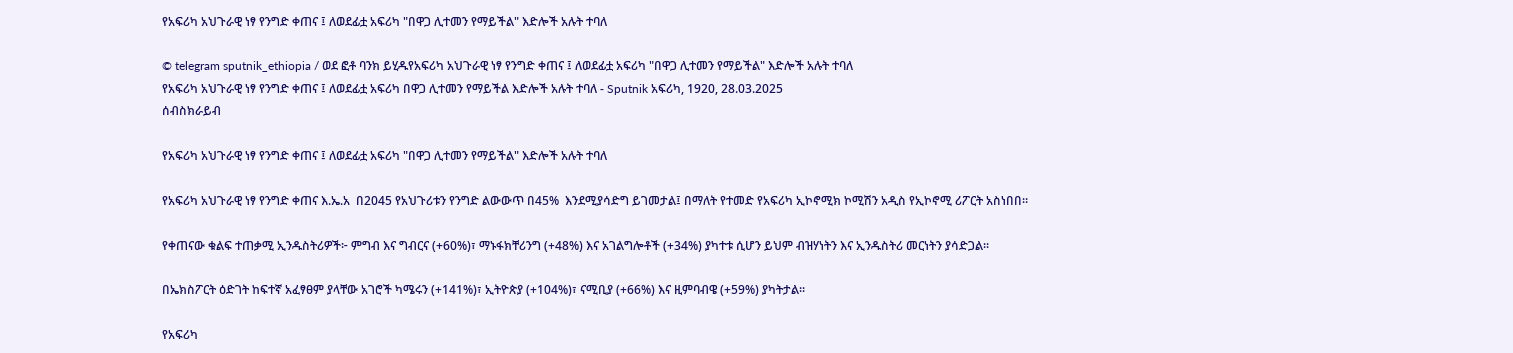የአፍሪካ አህጉራዊ ነፃ የንግድ ቀጠና ፤ ለወደፊቷ አፍሪካ "በዋጋ ሊተመን የማይችል" እድሎች አሉት ተባለ

© telegram sputnik_ethiopia / ወደ ፎቶ ባንክ ይሂዱየአፍሪካ አህጉራዊ ነፃ የንግድ ቀጠና ፤ ለወደፊቷ አፍሪካ "በዋጋ ሊተመን የማይችል" እድሎች አሉት ተባለ
የአፍሪካ አህጉራዊ ነፃ የንግድ ቀጠና ፤ ለወደፊቷ አፍሪካ በዋጋ ሊተመን የማይችል እድሎች አሉት ተባለ - Sputnik አፍሪካ, 1920, 28.03.2025
ሰብስክራይብ

የአፍሪካ አህጉራዊ ነፃ የንግድ ቀጠና ፤ ለወደፊቷ አፍሪካ "በዋጋ ሊተመን የማይችል" እድሎች አሉት ተባለ

የአፍሪካ አህጉራዊ ነፃ የንግድ ቀጠና እ.ኤ.አ  በ2045 የአህጉሪቱን የንግድ ልውውጥ በ45%  እንደሚያሳድግ ይገመታል፤ በማለት የተመድ የአፍሪካ ኢኮኖሚክ ኮሚሽን አዲስ የኢኮኖሚ ሪፖርት አስነበበ።

የቀጠናው ቁልፍ ተጠቃሚ ኢንዱስትሪዎች፦ ምግብ እና ግብርና (+60%)፣ ማኑፋክቸሪንግ (+48%) እና አገልግሎቶች (+34%) ያካተቱ ሲሆን ይህም ብዝሃነትን እና ኢንዱስትሪ መርነትን ያሳድጋል፡፡

በኤክስፖርት ዕድገት ከፍተኛ አፈፃፀም ያላቸው አገሮች ካሜሩን (+141%)፣ ኢትዮጵያ (+104%)፣ ናሚቢያ (+66%) እና ዚምባብዌ (+59%) ያካትታል።

የአፍሪካ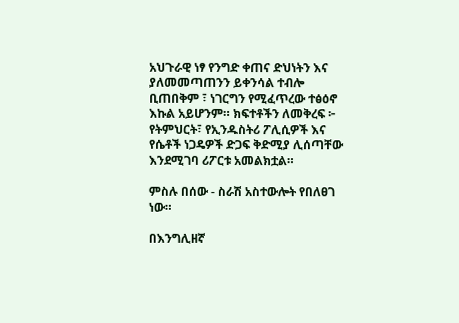አህጉራዊ ነፃ የንግድ ቀጠና ድህነትን እና ያለመመጣጠንን ይቀንሳል ተብሎ ቢጠበቅም ፣ ነገርግን የሚፈጥረው ተፅዕኖ እኩል አይሆንም። ክፍተቶችን ለመቅረፍ ፦ የትምህርት፣ የኢንዱስትሪ ፖሊሲዎች እና የሴቶች ነጋዴዎች ድጋፍ ቅድሚያ ሊሰጣቸው እንደሚገባ ሪፖርቱ አመልክቷል።

ምስሉ በሰው - ስራሽ አስተውሎት የበለፀገ ነው።

በእንግሊዘኛ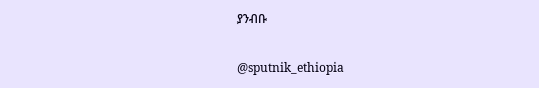ያንብቡ

@sputnik_ethiopia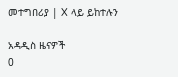መተግበሪያ | X ላይ ይከተሉን

አዳዲስ ዜናዎች
0